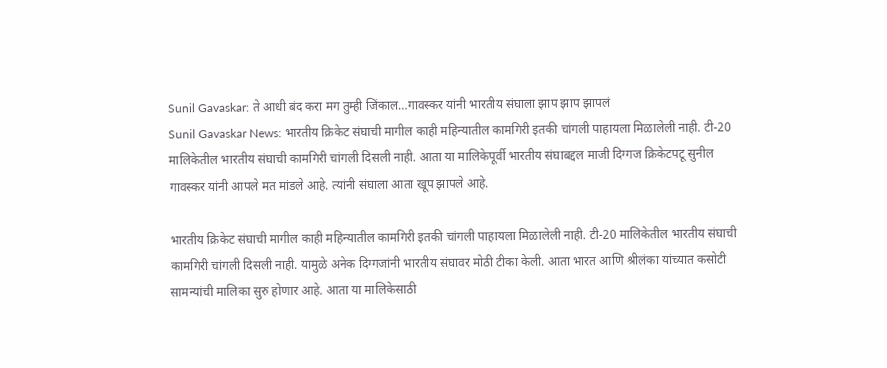Sunil Gavaskar: ते आधी बंद करा मग तुम्ही जिंकाल…गावस्कर यांनी भारतीय संघाला झाप झाप झापलं
Sunil Gavaskar News: भारतीय क्रिकेट संघाची मागील काही महिन्यातील कामगिरी इतकी चांगली पाहायला मिळालेली नाही. टी-20 मालिकेतील भारतीय संघाची कामगिरी चांगली दिसली नाही. आता या मालिकेपूर्वी भारतीय संघाबद्दल माजी दिग्गज क्रिकेटपटू सुनील गावस्कर यांनी आपले मत मांडले आहे. त्यांनी संघाला आता खूप झापले आहे.

भारतीय क्रिकेट संघाची मागील काही महिन्यातील कामगिरी इतकी चांगली पाहायला मिळालेली नाही. टी-20 मालिकेतील भारतीय संघाची कामगिरी चांगली दिसली नाही. यामुळे अनेक दिग्गजांनी भारतीय संघावर मोठी टीका केली. आता भारत आणि श्रीलंका यांच्यात कसोटी सामन्यांची मालिका सुरु होणार आहे. आता या मालिकेसाठी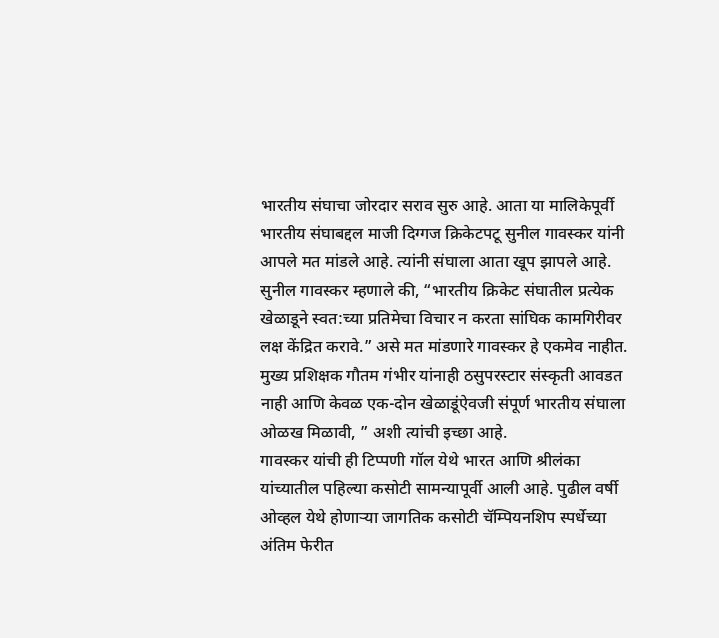भारतीय संघाचा जोरदार सराव सुरु आहे. आता या मालिकेपूर्वी भारतीय संघाबद्दल माजी दिग्गज क्रिकेटपटू सुनील गावस्कर यांनी आपले मत मांडले आहे. त्यांनी संघाला आता खूप झापले आहे.
सुनील गावस्कर म्हणाले की, “भारतीय क्रिकेट संघातील प्रत्येक खेळाडूने स्वत:च्या प्रतिमेचा विचार न करता सांघिक कामगिरीवर लक्ष केंद्रित करावे.” असे मत मांडणारे गावस्कर हे एकमेव नाहीत. मुख्य प्रशिक्षक गौतम गंभीर यांनाही ठसुपरस्टार संस्कृती आवडत नाही आणि केवळ एक-दोन खेळाडूंऐवजी संपूर्ण भारतीय संघाला ओळख मिळावी, ” अशी त्यांची इच्छा आहे.
गावस्कर यांची ही टिप्पणी गॉल येथे भारत आणि श्रीलंका यांच्यातील पहिल्या कसोटी सामन्यापूर्वी आली आहे. पुढील वर्षी ओव्हल येथे होणाऱ्या जागतिक कसोटी चॅम्पियनशिप स्पर्धेच्या अंतिम फेरीत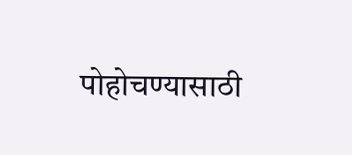पोहोचण्यासाठी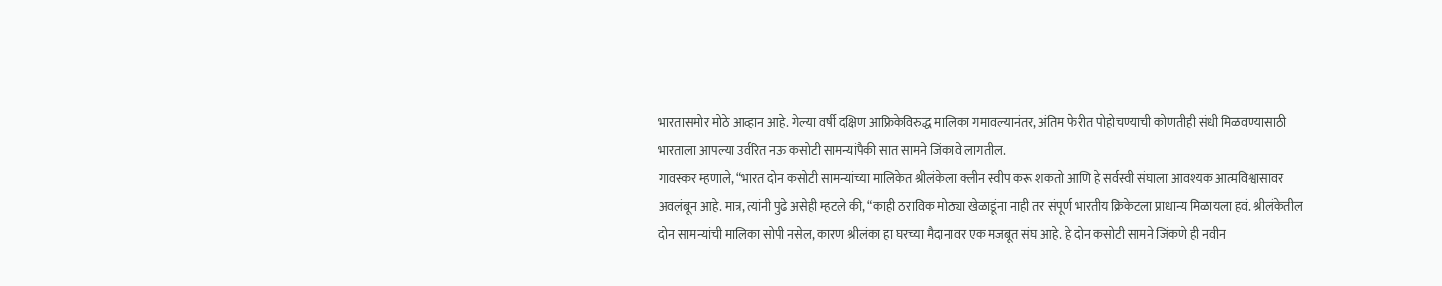भारतासमोर मोठे आव्हान आहे. गेल्या वर्षी दक्षिण आफ्रिकेविरुद्ध मालिका गमावल्यानंतर, अंतिम फेरीत पोहोचण्याची कोणतीही संधी मिळवण्यासाठी भारताला आपल्या उर्वरित नऊ कसोटी सामन्यांपैकी सात सामने जिंकावे लागतील.
गावस्कर म्हणाले, “भारत दोन कसोटी सामन्यांच्या मालिकेत श्रीलंकेला क्लीन स्वीप करू शकतो आणि हे सर्वस्वी संघाला आवश्यक आत्मविश्वासावर अवलंबून आहे. मात्र, त्यांनी पुढे असेही म्हटले की, “काही ठराविक मोठ्या खेळाडूंना नाही तर संपूर्ण भारतीय क्रिकेटला प्राधान्य मिळायला हवं. श्रीलंकेतील दोन सामन्यांची मालिका सोपी नसेल, कारण श्रीलंका हा घरच्या मैदानावर एक मजबूत संघ आहे. हे दोन कसोटी सामने जिंकणे ही नवीन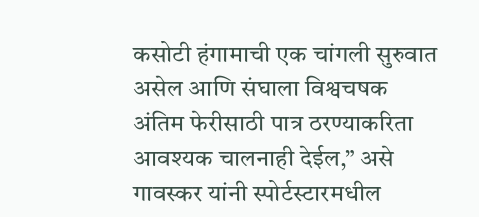कसोटी हंगामाची एक चांगली सुरुवात असेल आणि संघाला विश्वचषक अंतिम फेरीसाठी पात्र ठरण्याकरिता आवश्यक चालनाही देईल,” असे गावस्कर यांनी स्पोर्टस्टारमधील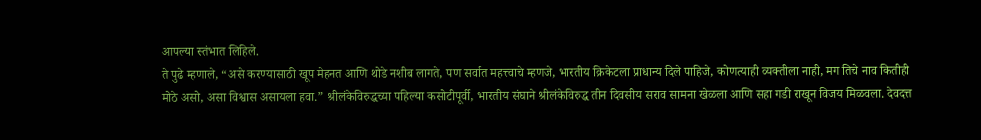आपल्या स्तंभात लिहिले.
ते पुढे म्हणाले, “असे करण्यासाठी खूप मेहनत आणि थोडे नशीब लागते, पण सर्वात महत्त्वाचे म्हणजे, भारतीय क्रिकेटला प्राधान्य दिले पाहिजे, कोणत्याही व्यक्तीला नाही, मग तिचे नाव कितीही मोठे असो, असा विश्वास असायला हवा.” श्रीलंकेविरुद्धच्या पहिल्या कसोटीपूर्वी, भारतीय संघाने श्रीलंकेविरुद्ध तीन दिवसीय सराव सामना खेळला आणि सहा गडी राखून विजय मिळवला. देवदत्त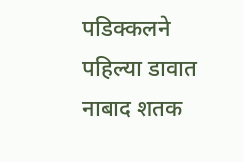पडिक्कलने पहिल्या डावात नाबाद शतक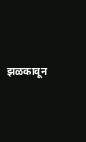झळकावून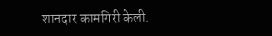शानदार कामगिरी केली.